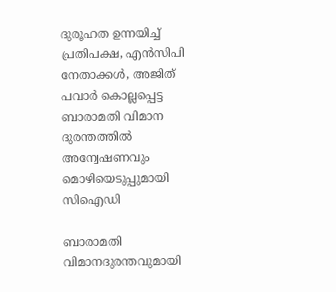ദുരൂഹത ഉന്നയിച്ച് പ്രതിപക്ഷ, എന്‍സിപി നേതാക്കള്‍, അജിത് പവാര്‍ കൊല്ലപ്പെട്ട ബാരാമതി വിമാന ദുരന്തത്തില്‍ അന്വേഷണവും മൊഴിയെടുപ്പുമായി സിഐഡി

ബാരാമതി വിമാനദുരന്തവുമായി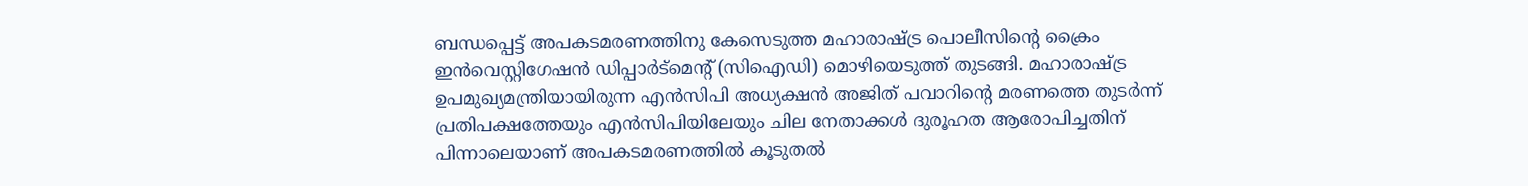ബന്ധപ്പെട്ട് അപകടമരണത്തിനു കേസെടുത്ത മഹാരാഷ്ട്ര പൊലീസിന്റെ ക്രൈം ഇന്‍വെസ്റ്റിഗേഷന്‍ ഡിപ്പാര്‍ട്‌മെന്റ് (സിഐഡി) മൊഴിയെടുത്ത് തുടങ്ങി. മഹാരാഷ്ട്ര ഉപമുഖ്യമന്ത്രിയായിരുന്ന എന്‍സിപി അധ്യക്ഷന്‍ അജിത് പവാറിന്റെ മരണത്തെ തുടര്‍ന്ന് പ്രതിപക്ഷത്തേയും എന്‍സിപിയിലേയും ചില നേതാക്കള്‍ ദുരൂഹത ആരോപിച്ചതിന് പിന്നാലെയാണ് അപകടമരണത്തില്‍ കൂടുതല്‍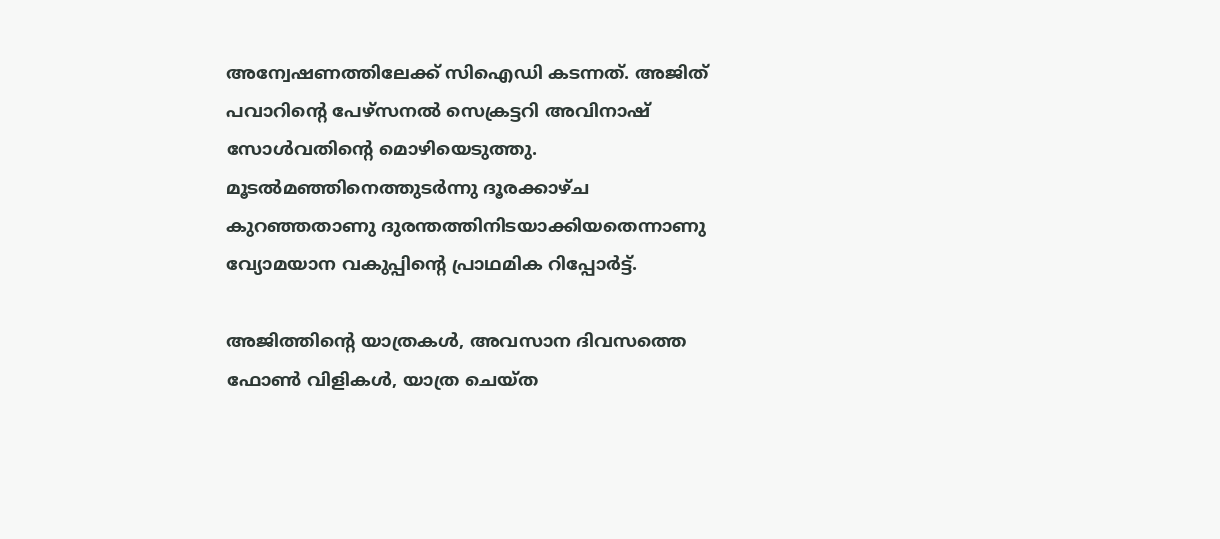അന്വേഷണത്തിലേക്ക് സിഐഡി കടന്നത്. അജിത് പവാറിന്റെ പേഴ്‌സനല്‍ സെക്രട്ടറി അവിനാഷ് സോള്‍വതിന്റെ മൊഴിയെടുത്തു. മൂടല്‍മഞ്ഞിനെത്തുടര്‍ന്നു ദൂരക്കാഴ്ച കുറഞ്ഞതാണു ദുരന്തത്തിനിടയാക്കിയതെന്നാണു വ്യോമയാന വകുപ്പിന്റെ പ്രാഥമിക റിപ്പോര്‍ട്ട്.

അജിത്തിന്റെ യാത്രകള്‍, അവസാന ദിവസത്തെ ഫോണ്‍ വിളികള്‍, യാത്ര ചെയ്ത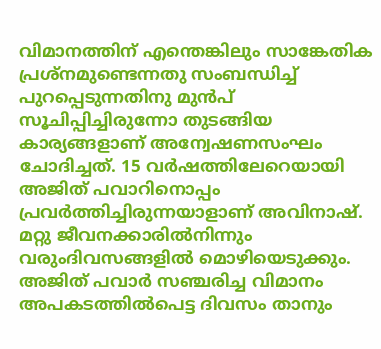വിമാനത്തിന് എന്തെങ്കിലും സാങ്കേതിക പ്രശ്‌നമുണ്ടെന്നതു സംബന്ധിച്ച് പുറപ്പെടുന്നതിനു മുന്‍പ് സൂചിപ്പിച്ചിരുന്നോ തുടങ്ങിയ കാര്യങ്ങളാണ് അന്വേഷണസംഘം ചോദിച്ചത്. 15 വര്‍ഷത്തിലേറെയായി അജിത് പവാറിനൊപ്പം പ്രവര്‍ത്തിച്ചിരുന്നയാളാണ് അവിനാഷ്. മറ്റു ജീവനക്കാരില്‍നിന്നും വരുംദിവസങ്ങളില്‍ മൊഴിയെടുക്കും. അജിത് പവാര്‍ സഞ്ചരിച്ച വിമാനം അപകടത്തില്‍പെട്ട ദിവസം താനും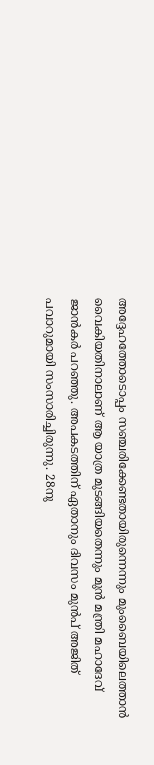അദ്ദേഹത്തോടൊപ്പം സഞ്ചരിക്കേണ്ടതായിരുന്നെന്നും മുംബൈയിലെത്താന്‍ വൈകിയതിനാലാണ് ആ യാത്ര മുടങ്ങിയതെന്നും മുന്‍ മന്ത്രി മഹാദേവ് ജാന്‍കര്‍ പറഞ്ഞു. അപകടത്തിന് ഏതാനും ദിവസം മുന്‍പ് അജിത് പവാറുമായി സംസാരിച്ചിരുന്നു. 28നു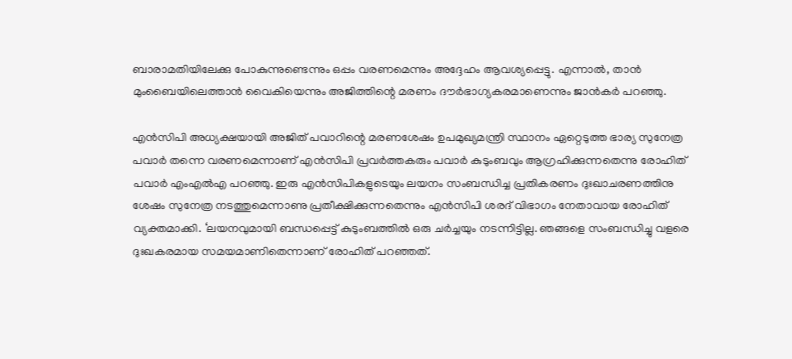ബാരാമതിയിലേക്കു പോകുന്നുണ്ടെന്നും ഒപ്പം വരണമെന്നും അദ്ദേഹം ആവശ്യപ്പെട്ടു. എന്നാല്‍, താന്‍ മുംബൈയിലെത്താന്‍ വൈകിയെന്നും അജിത്തിന്റെ മരണം ദൗര്‍ഭാഗ്യകരമാണെന്നും ജാന്‍കര്‍ പറഞ്ഞു.

എന്‍സിപി അധ്യക്ഷയായി അജിത് പവാറിന്റെ മരണശേഷം ഉപമുഖ്യമന്ത്രി സ്ഥാനം ഏറ്റെടുത്ത ഭാര്യ സുനേത്ര പവാര്‍ തന്നെ വരണമെന്നാണ് എന്‍സിപി പ്രവര്‍ത്തകരും പവാര്‍ കുടുംബവും ആഗ്രഹിക്കുന്നതെന്നു രോഹിത് പവാര്‍ എംഎല്‍എ പറഞ്ഞു. ഇരു എന്‍സിപികളുടെയും ലയനം സംബന്ധിച്ച പ്രതികരണം ദുഃഖാചരണത്തിനു ശേഷം സുനേത്ര നടത്തുമെന്നാണു പ്രതീക്ഷിക്കുന്നതെന്നും എന്‍സിപി ശരദ് വിഭാഗം നേതാവായ രോഹിത് വ്യക്തമാക്കി. ‘ലയനവുമായി ബന്ധപ്പെട്ട് കുടുംബത്തില്‍ ഒരു ചര്‍ച്ചയും നടന്നിട്ടില്ല. ഞങ്ങളെ സംബന്ധിച്ചു വളരെ ദുഃഖകരമായ സമയമാണിതെന്നാണ് രോഹിത് പറഞ്ഞത്.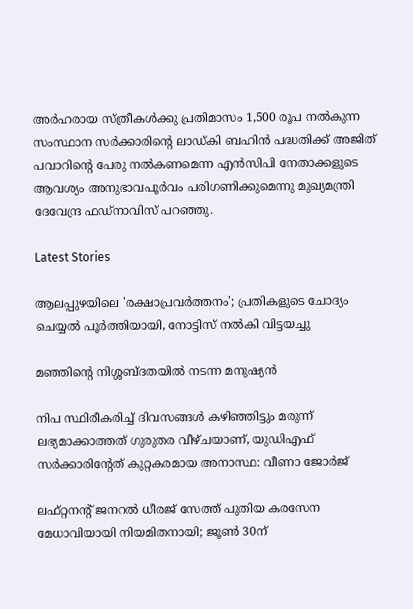അര്‍ഹരായ സ്ത്രീകള്‍ക്കു പ്രതിമാസം 1,500 രൂപ നല്‍കുന്ന സംസ്ഥാന സര്‍ക്കാരിന്റെ ലാഡ്കി ബഹിന്‍ പദ്ധതിക്ക് അജിത് പവാറിന്റെ പേരു നല്‍കണമെന്ന എന്‍സിപി നേതാക്കളുടെ ആവശ്യം അനുഭാവപൂര്‍വം പരിഗണിക്കുമെന്നു മുഖ്യമന്ത്രി ദേവേന്ദ്ര ഫഡ്‌നാവിസ് പറഞ്ഞു.

Latest Stories

ആലപ്പുഴയിലെ 'രക്ഷാപ്രവർത്തനം'; പ്രതികളുടെ ചോദ്യം ചെയ്യൽ പൂർത്തിയായി, നോട്ടിസ് നൽകി വിട്ടയച്ചു

മഞ്ഞിന്റെ നിശ്ശബ്ദതയിൽ നടന്ന മനുഷ്യൻ

നിപ സ്ഥിരീകരിച്ച് ദിവസങ്ങൾ കഴിഞ്ഞിട്ടും മരുന്ന് ലഭ്യമാക്കാത്തത് ഗുരുതര വീഴ്ചയാണ്, യുഡിഎഫ് സർക്കാരിന്റേത് കുറ്റകരമായ അനാസ്ഥ: വീണാ ജോർജ്

ലഫ്റ്റനന്റ് ജനറൽ ധീരജ് സേത്ത് പുതിയ കരസേന മേധാവിയായി നിയമിതനായി; ജൂൺ 30ന്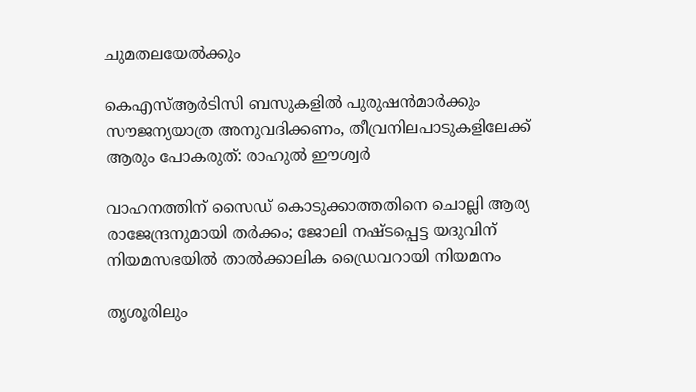ചുമതലയേൽക്കും

കെഎസ്ആർടിസി ബസുകളിൽ പുരുഷൻമാർക്കും സൗജന്യയാത്ര അനുവദിക്കണം, തീവ്രനിലപാടുകളിലേക്ക് ആരും പോകരുത്: രാഹുൽ ഈശ്വർ

വാഹനത്തിന് സൈഡ് കൊടുക്കാത്തതിനെ ചൊല്ലി ആര്യ രാജേന്ദ്രനുമായി തർക്കം; ജോലി നഷ്ടപ്പെട്ട യദുവിന് നിയമസഭയിൽ താൽക്കാലിക ഡ്രൈവറായി നിയമനം

തൃശൂരിലും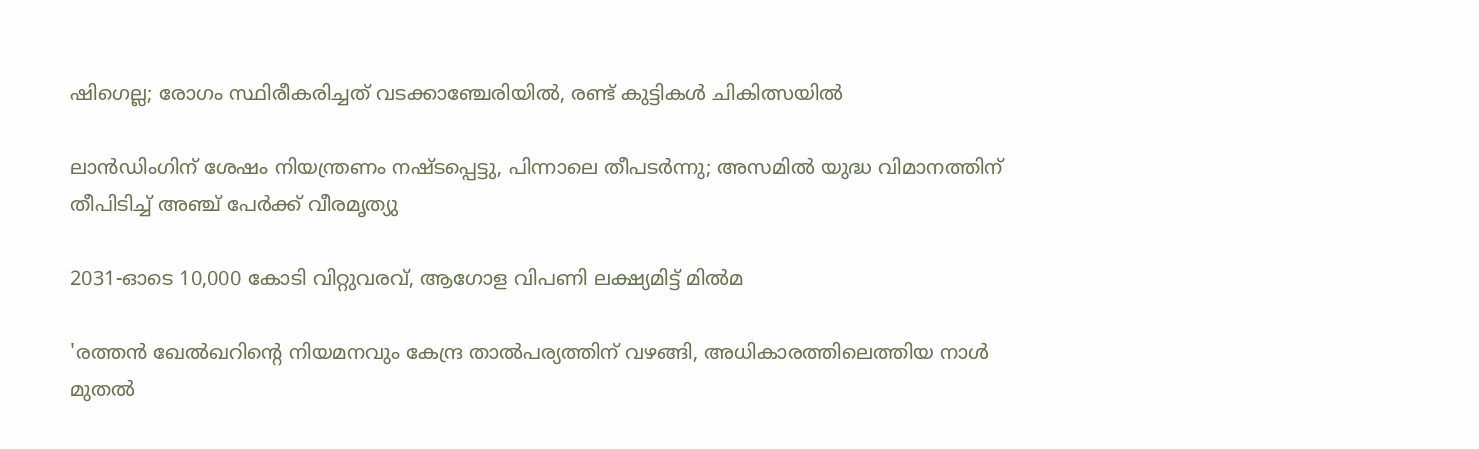ഷിഗെല്ല; രോഗം സ്ഥിരീകരിച്ചത് വടക്കാഞ്ചേരിയിൽ, രണ്ട് കുട്ടികൾ ചികിത്സയിൽ

ലാൻഡിംഗിന് ശേഷം നിയന്ത്രണം നഷ്ടപ്പെട്ടു, പിന്നാലെ തീപടർന്നു; അസമിൽ യുദ്ധ വിമാനത്തിന് തീപിടിച്ച് അഞ്ച് പേർക്ക് വീരമൃത്യു

2031-ഓടെ 10,000 കോടി വിറ്റുവരവ്, ആഗോള വിപണി ലക്ഷ്യമിട്ട് മിൽമ

'രത്തൻ ഖേൽഖറിന്റെ നിയമനവും കേന്ദ്ര താൽപര്യത്തിന് വഴങ്ങി, അധികാരത്തിലെത്തിയ നാൾ മുതൽ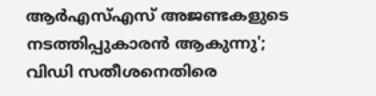ആർഎസ്എസ് അജണ്ടകളുടെ നടത്തിപ്പുകാരൻ ആകുന്നു'; വിഡി സതീശനെതിരെ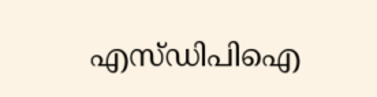എസ്ഡിപിഐ